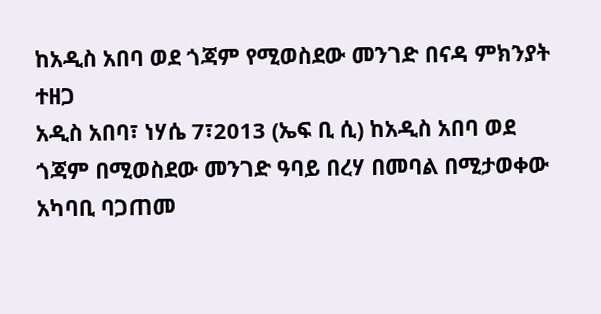ከአዲስ አበባ ወደ ጎጃም የሚወስደው መንገድ በናዳ ምክንያት ተዘጋ
አዲስ አበባ፣ ነሃሴ 7፣2013 (ኤፍ ቢ ሲ) ከአዲስ አበባ ወደ ጎጃም በሚወስደው መንገድ ዓባይ በረሃ በመባል በሚታወቀው አካባቢ ባጋጠመ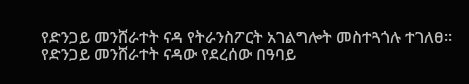የድንጋይ መንሸራተት ናዳ የትራንስፖርት አገልግሎት መስተጓጎሉ ተገለፀ፡፡
የድንጋይ መንሸራተት ናዳው የደረሰው በዓባይ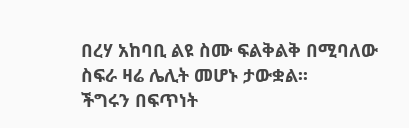በረሃ አከባቢ ልዩ ስሙ ፍልቅልቅ በሚባለው ስፍራ ዛሬ ሌሊት መሆኑ ታውቋል፡፡
ችግሩን በፍጥነት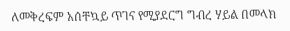ለመቅረፍም አሰቸኳይ ጥገና የሚያደርግ ግብረ ሃይል በመላክ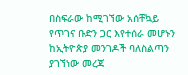በስፍራው ከሚገኘው አሰቸኳይ የጥገና ቡድን ጋር እየተሰራ መሆኑን ከኢትዮጵያ መንገዶች ባለስልጣን ያገኘነው መረጃ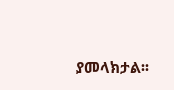ያመላክታል፡፡